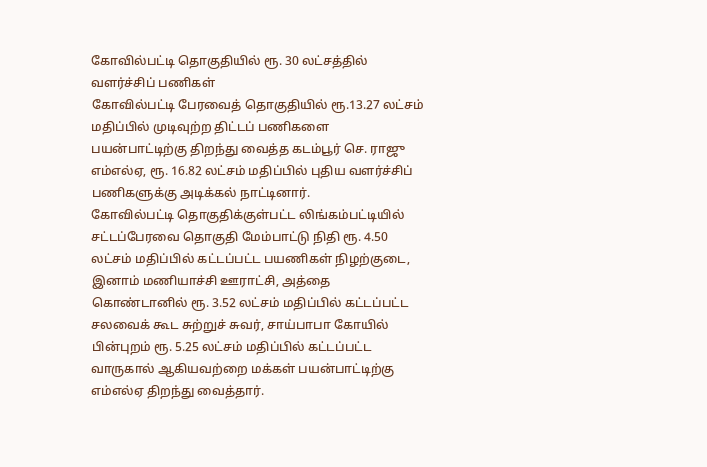கோவில்பட்டி தொகுதியில் ரூ. 30 லட்சத்தில் வளர்ச்சிப் பணிகள்
கோவில்பட்டி பேரவைத் தொகுதியில் ரூ.13.27 லட்சம் மதிப்பில் முடிவுற்ற திட்டப் பணிகளை பயன்பாட்டிற்கு திறந்து வைத்த கடம்பூர் செ. ராஜு எம்எல்ஏ, ரூ. 16.82 லட்சம் மதிப்பில் புதிய வளர்ச்சிப் பணிகளுக்கு அடிக்கல் நாட்டினார்.
கோவில்பட்டி தொகுதிக்குள்பட்ட லிங்கம்பட்டியில் சட்டப்பேரவை தொகுதி மேம்பாட்டு நிதி ரூ. 4.50 லட்சம் மதிப்பில் கட்டப்பட்ட பயணிகள் நிழற்குடை, இனாம் மணியாச்சி ஊராட்சி, அத்தை கொண்டானில் ரூ. 3.52 லட்சம் மதிப்பில் கட்டப்பட்ட சலவைக் கூட சுற்றுச் சுவர், சாய்பாபா கோயில் பின்புறம் ரூ. 5.25 லட்சம் மதிப்பில் கட்டப்பட்ட வாருகால் ஆகியவற்றை மக்கள் பயன்பாட்டிற்கு எம்எல்ஏ திறந்து வைத்தார்.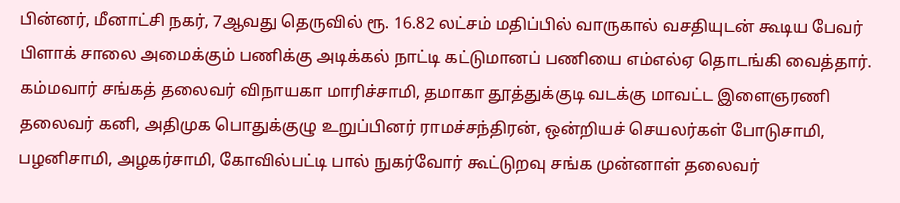பின்னர், மீனாட்சி நகர், 7ஆவது தெருவில் ரூ. 16.82 லட்சம் மதிப்பில் வாருகால் வசதியுடன் கூடிய பேவர் பிளாக் சாலை அமைக்கும் பணிக்கு அடிக்கல் நாட்டி கட்டுமானப் பணியை எம்எல்ஏ தொடங்கி வைத்தார்.
கம்மவார் சங்கத் தலைவர் விநாயகா மாரிச்சாமி, தமாகா தூத்துக்குடி வடக்கு மாவட்ட இளைஞரணி தலைவர் கனி, அதிமுக பொதுக்குழு உறுப்பினர் ராமச்சந்திரன், ஒன்றியச் செயலர்கள் போடுசாமி, பழனிசாமி, அழகர்சாமி, கோவில்பட்டி பால் நுகர்வோர் கூட்டுறவு சங்க முன்னாள் தலைவர்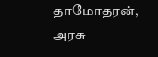தாமோதரன், அரசு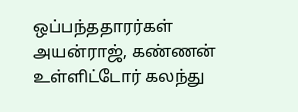ஒப்பந்ததாரர்கள் அயன்ராஜ், கண்ணன் உள்ளிட்டோர் கலந்து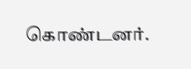கொண்டனர்.